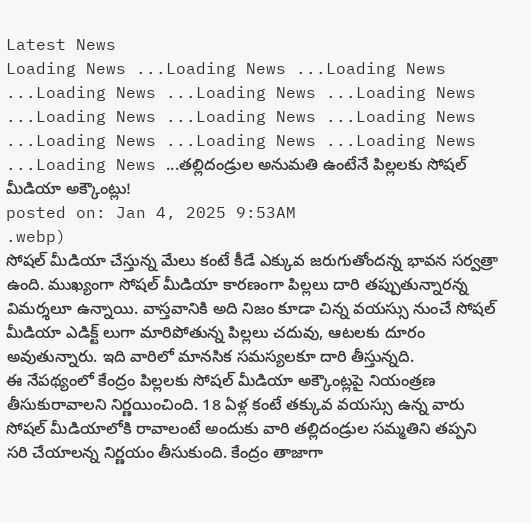Latest News
Loading News ...Loading News ...Loading News ...Loading News ...Loading News ...Loading News ...Loading News ...Loading News ...Loading News ...Loading News ...Loading News ...Loading News ...Loading News ...తల్లిదండ్రుల అనుమతి ఉంటేనే పిల్లలకు సోషల్ మీడియా అక్కౌంట్లు!
posted on: Jan 4, 2025 9:53AM
.webp)
సోషల్ మీడియా చేస్తున్న మేలు కంటే కీడే ఎక్కువ జరుగుతోందన్న భావన సర్వత్రా ఉంది. ముఖ్యంగా సోషల్ మీడియా కారణంగా పిల్లలు దారి తప్పుతున్నారన్న విమర్శలూ ఉన్నాయి. వాస్తవానికి అది నిజం కూడా చిన్న వయస్సు నుంచే సోషల్ మీడియా ఎడిక్ట్ లుగా మారిపోతున్న పిల్లలు చదువు, ఆటలకు దూరం అవుతున్నారు. ఇది వారిలో మానసిక సమస్యలకూ దారి తీస్తున్నది.
ఈ నేపథ్యంలో కేంద్రం పిల్లలకు సోషల్ మీడియా అక్కౌంట్లపై నియంత్రణ తీసుకురావాలని నిర్ణయించింది. 18 ఏళ్ల కంటే తక్కువ వయస్సు ఉన్న వారు సోషల్ మీడియాలోకి రావాలంటే అందుకు వారి తల్లిదండ్రుల సమ్మతిని తప్పని సరి చేయాలన్న నిర్ణయం తీసుకుంది. కేంద్రం తాజాగా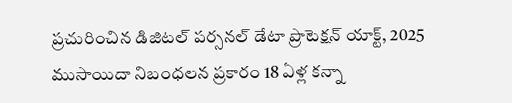ప్రచురించిన డిజిటల్ పర్సనల్ డేటా ప్రొటెక్షన్ యాక్ట్, 2025 ముసాయిదా నిబంధలన ప్రకారం 18 ఏళ్ల కన్నా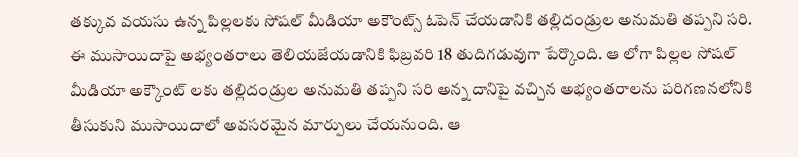తక్కువ వయసు ఉన్న పిల్లలకు సోషల్ మీడియా అకౌంట్స్ ఓపెన్ చేయడానికి తల్లిదండ్రుల అనుమతి తప్పని సరి.
ఈ ముసాయిదాపై అభ్యంతరాలు తెలియజేయడానికి ఫిబ్రవరి 18 తుదిగడువుగా పేర్కొంది. ఆ లోగా పిల్లల సోషల్ మీడియా అక్కౌంట్ లకు తల్లిదండ్రుల అనుమతి తప్పని సరి అన్న దానిపై వచ్చిన అభ్యంతరాలను పరిగణనలోనికి తీసుకుని ముసాయిదాలో అవసరమైన మార్పులు చేయనుంది. ఆ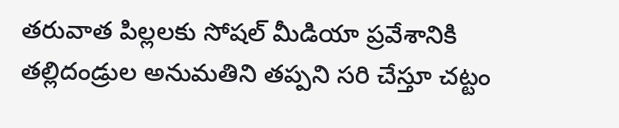తరువాత పిల్లలకు సోషల్ మీడియా ప్రవేశానికి తల్లిదండ్రుల అనుమతిని తప్పని సరి చేస్తూ చట్టం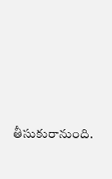తీసుకురానుంది.